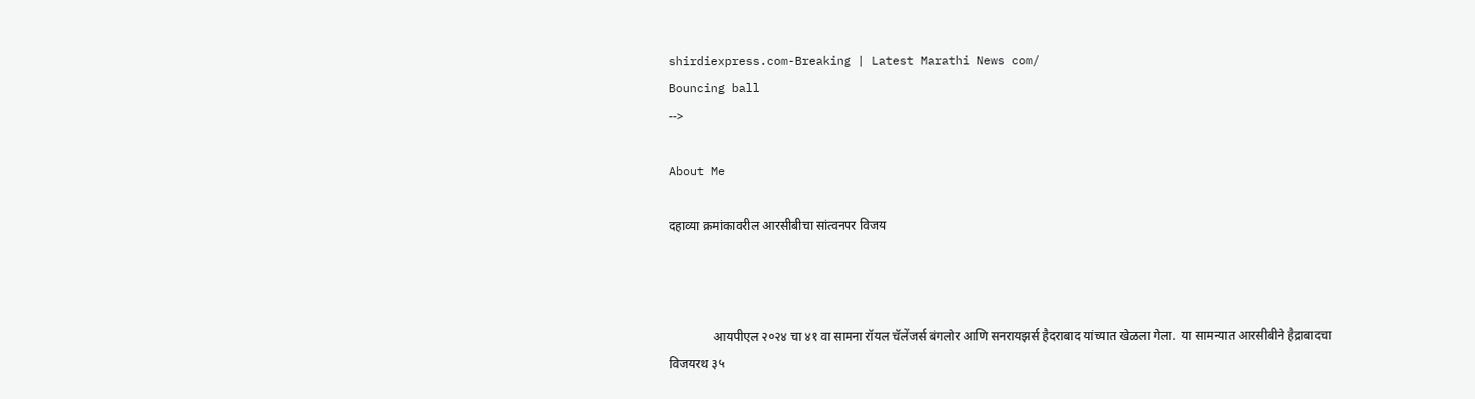shirdiexpress.com-Breaking | Latest Marathi News com/
Bouncing ball
-->

About Me

दहाव्या क्रमांकावरील आरसीबीचा सांत्वनपर विजय



              आयपीएल २०२४ चा ४१ वा सामना रॉयल चॅलेंजर्स बंगलोर आणि सनरायझर्स हैदराबाद यांच्यात खेळला गेला.  या सामन्यात आरसीबीने हैद्राबादचा विजयरथ ३५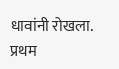धावांनी रोखला. प्रथम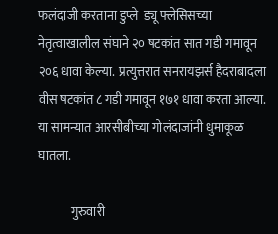फलंदाजी करताना डुप्ले  ड्यू फ्लेसिसच्या नेतृत्वाखालील संघाने २० षटकांत सात गडी गमावून २०६ धावा केल्या.  प्रत्युत्तरात सनरायझर्स हैदराबादला वीस षटकांत ८ गडी गमावून १७१ धावा करता आल्या. या सामन्यात आरसीबीच्या गोलंदाजांनी धुमाकूळ घातला.

             गुरुवारी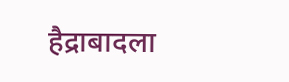हैद्राबादला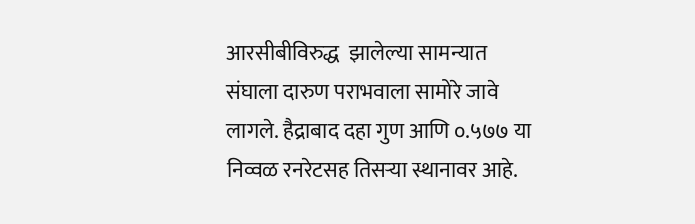आरसीबीविरुद्ध  झालेल्या सामन्यात संघाला दारुण पराभवाला सामोरे जावे लागले. हैद्राबाद दहा गुण आणि ०.५७७ या निव्वळ रनरेटसह तिसऱ्या स्थानावर आहे.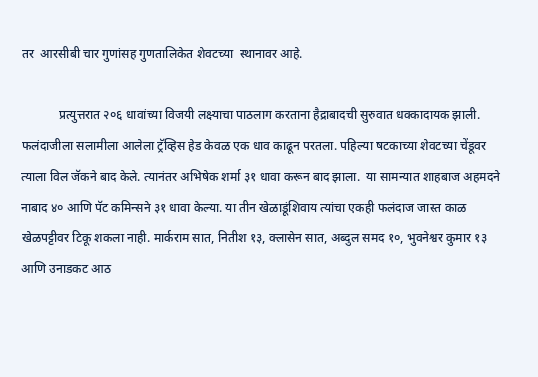तर  आरसीबी चार गुणांसह गुणतालिकेत शेवटच्या  स्थानावर आहे.

            प्रत्युत्तरात २०६ धावांच्या विजयी लक्ष्याचा पाठलाग करताना हैद्राबादची सुरुवात धक्कादायक झाली.  फलंदाजीला सलामीला आलेला ट्रॅव्हिस हेड केवळ एक धाव काढून परतला. पहिल्या षटकाच्या शेवटच्या चेंडूवर त्याला विल जॅकने बाद केले. त्यानंतर अभिषेक शर्मा ३१ धावा करून बाद झाला.  या सामन्यात शाहबाज अहमदने नाबाद ४० आणि पॅट कमिन्सने ३१ धावा केल्या. या तीन खेळाडूंशिवाय त्यांचा एकही फलंदाज जास्त काळ खेळपट्टीवर टिकू शकला नाही. मार्कराम सात, नितीश १३, क्लासेन सात, अब्दुल समद १०, भुवनेश्वर कुमार १३ आणि उनाडकट आठ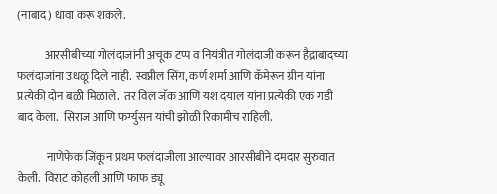(नाबाद) धावा करू शकले.

            आरसीबीच्या गोलंदाजांनी अचूक टप्प व नियंत्रीत गोलंदाजी करून हैद्राबादच्या फलंदाजांना उधळू दिले नाही.  स्वप्नील सिंग, कर्ण शर्मा आणि कॅमेरून ग्रीन यांना प्रत्येकी दोन बळी मिळाले.  तर विल जॅक आणि यश दयाल यांना प्रत्येकी एक गडी बाद केला.  सिराज आणि फर्ग्युसन यांची झोळी रिकामीच राहिली.

             नाणेफेक जिंकून प्रथम फलंदाजीला आल्यावर आरसीबीने दमदार सुरुवात केली.  विराट कोहली आणि फाफ ड्यू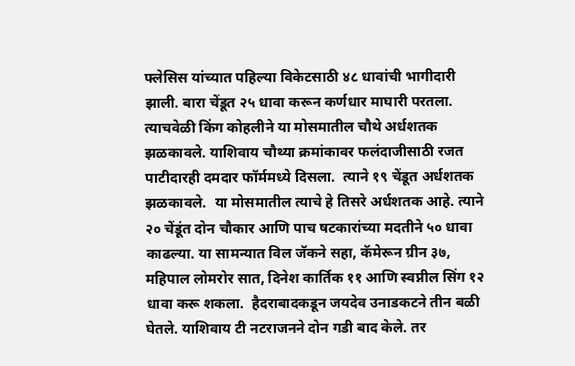फ्लेसिस यांच्यात पहिल्या विकेटसाठी ४८ धावांची भागीदारी झाली. बारा चेंडूत २५ धावा करून कर्णधार माघारी परतला. त्याचवेळी किंग कोहलीने या मोसमातील चौथे अर्धशतक झळकावले. याशिवाय चौथ्या क्रमांकावर फलंदाजीसाठी रजत पाटीदारही दमदार फॉर्ममध्ये दिसला.  त्याने १९ चेंडूत अर्धशतक झळकावले.  या मोसमातील त्याचे हे तिसरे अर्धशतक आहे. त्याने २० चेंडूंत दोन चौकार आणि पाच षटकारांच्या मदतीने ५० धावा काढल्या. या सामन्यात विल जॅकने सहा, कॅमेरून ग्रीन ३७, महिपाल लोमरोर सात, दिनेश कार्तिक ११ आणि स्वप्नील सिंग १२ धावा करू शकला.  हैदराबादकडून जयदेव उनाडकटने तीन बळी घेतले. याशिवाय टी नटराजनने दोन गडी बाद केले. तर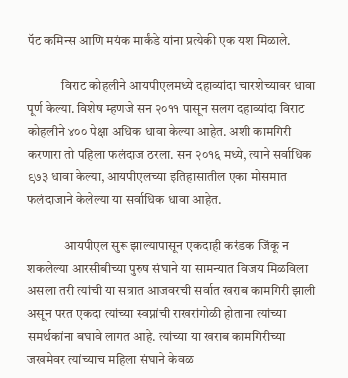पॅट कमिन्स आणि मयंक मार्कंडे यांना प्रत्येकी एक यश मिळाले.

             विराट कोहलीने आयपीएलमध्ये दहाव्यांदा चारशेच्यावर धावा पूर्ण केल्या. विशेष म्हणजे सन २०११ पासून सलग दहाव्यांदा विराट कोहलीने ४०० पेक्षा अधिक धावा केल्या आहेत. अशी कामगिरी करणारा तो पहिला फलंदाज ठरला. सन २०१६ मध्ये, त्याने सर्वाधिक ९७३ धावा केल्या, आयपीएलच्या इतिहासातील एका मोसमात फलंदाजाने केलेल्या या सर्वाधिक धावा आहेत.

              आयपीएल सुरू झाल्यापासून एकदाही करंडक जिंकू न शकलेल्या आरसीबीच्या पुरुष संघाने या सामन्यात विजय मिळविला असला तरी त्यांची या सत्रात आजवरची सर्वात खराब कामगिरी झाली असून परत एकदा त्यांच्या स्वप्नांची राखरांगोळी होताना त्यांच्या समर्थकांना बघावे लागत आहे. त्यांच्या या खराब कामगिरीच्या जखमेवर त्यांच्याच महिला संघाने केवळ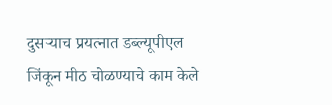दुसऱ्याच प्रयत्नात डब्ल्यूपीएल जिंकून मीठ चोळण्याचे काम केले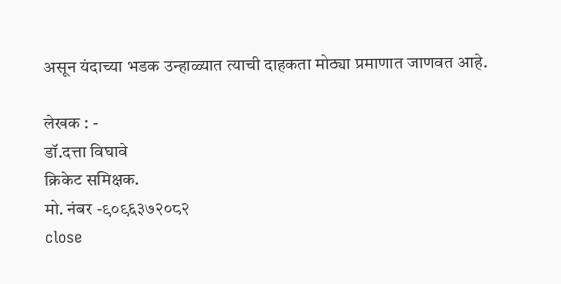असून यंदाच्या भडक उन्हाळ्यात त्याची दाहकता मोठ्या प्रमाणात जाणवत आहे.

लेखक : -
डॉ.दत्ता विघावे
क्रिकेट समिक्षक.
मो. नंबर -९०९६३७२०८२
close